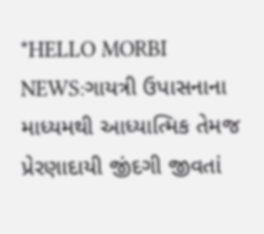*HELLO MORBI NEWS:ગાયત્રી ઉપાસનાના માધ્યમથી આધ્યાત્મિક તેમજ પ્રેરણાદાયી જીંદગી જીવતાં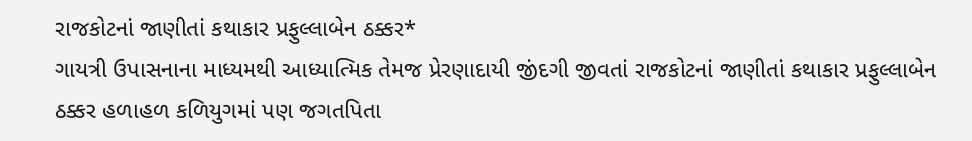રાજકોટનાં જાણીતાં કથાકાર પ્રફુલ્લાબેન ઠક્કર*
ગાયત્રી ઉપાસનાના માધ્યમથી આધ્યાત્મિક તેમજ પ્રેરણાદાયી જીંદગી જીવતાં રાજકોટનાં જાણીતાં કથાકાર પ્રફુલ્લાબેન ઠક્કર હળાહળ કળિયુગમાં પણ જગતપિતા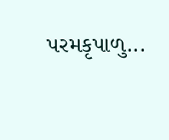પરમકૃપાળુ...